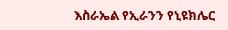እስራኤል የኢራንን የኒዩክሌር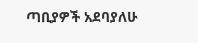ጣቢያዎች አደባያለሁ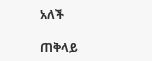አለች

ጠቅላይ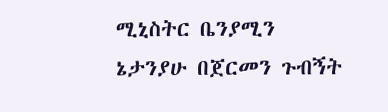ሚኒስትር ቤንያሚን ኔታንያሁ በጀርመን ጉብኝት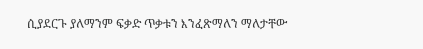ሲያደርጉ ያለማንም ፍቃድ ጥቃቱን እንፈጽማለን ማለታቸው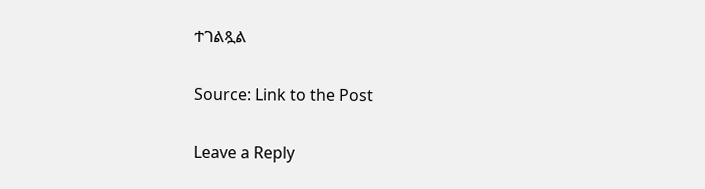ተገልጿል

Source: Link to the Post

Leave a Reply